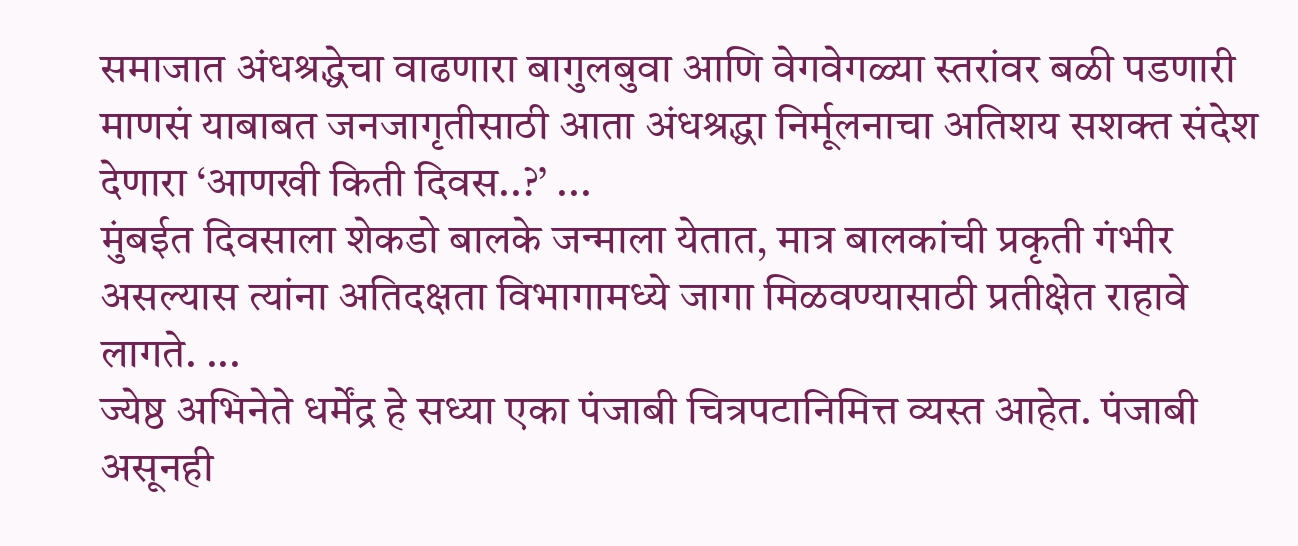समाजात अंधश्रद्धेचा वाढणारा बागुलबुवा आणि वेगवेगळ्या स्तरांवर बळी पडणारी माणसं याबाबत जनजागृतीसाठी आता अंधश्रद्धा निर्मूलनाचा अतिशय सशक्त संदेश देणारा ‘आणखी किती दिवस..?’ ...
मुंबईत दिवसाला शेकडो बालके जन्माला येतात, मात्र बालकांची प्रकृती गंभीर असल्यास त्यांना अतिदक्षता विभागामध्ये जागा मिळवण्यासाठी प्रतीक्षेत राहावे लागते. ...
ज्येष्ठ अभिनेते धर्मेंद्र हे सध्या एका पंजाबी चित्रपटानिमित्त व्यस्त आहेत. पंजाबी असूनही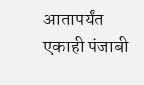आतापर्यंत एकाही पंजाबी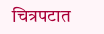चित्रपटात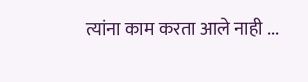त्यांना काम करता आले नाही ...